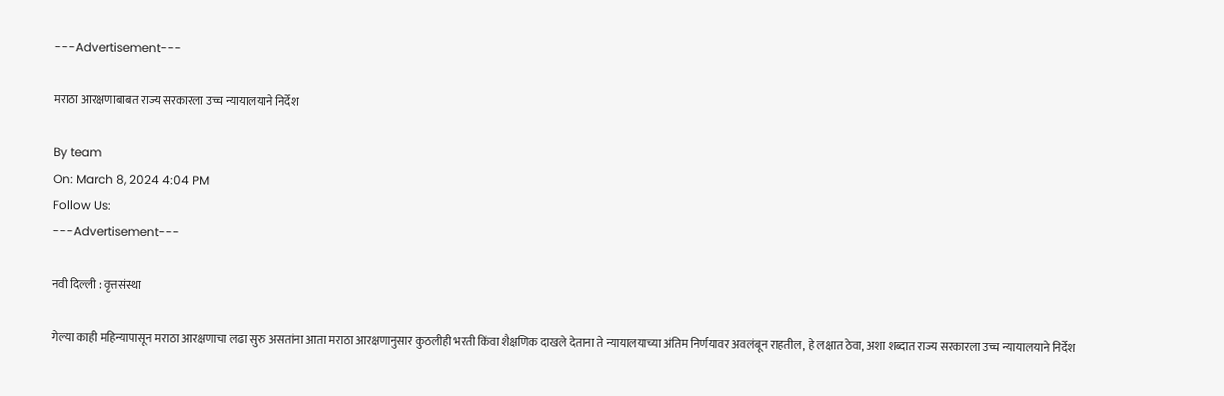---Advertisement---

मराठा आरक्षणाबाबत राज्य सरकारला उच्च न्यायालयाने निर्देश

By team
On: March 8, 2024 4:04 PM
Follow Us:
---Advertisement---

नवी दिल्ली : वृत्तसंस्था

गेल्या काही महिन्यापासून मराठा आरक्षणाचा लढा सुरु असतांना आता मराठा आरक्षणानुसार कुठलीही भरती किंवा शैक्षणिक दाखले देताना ते न्यायालयाच्या अंतिम निर्णयावर अवलंबून राहतील, हे लक्षात ठेवा, अशा शब्दात राज्य सरकारला उच्च न्यायालयाने निर्देश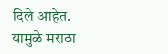दिले आहेत. यामुळे मराठा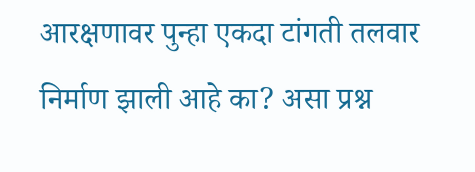आरक्षणावर पुन्हा एकदा टांगती तलवार निर्माण झाली आहे का? असा प्रश्न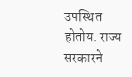उपस्थित होतोय. राज्य सरकारने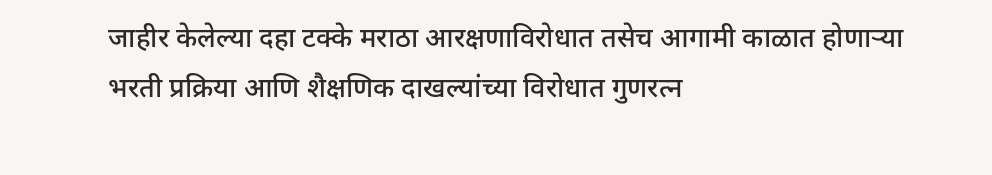जाहीर केलेल्या दहा टक्के मराठा आरक्षणाविरोधात तसेच आगामी काळात होणाऱ्या भरती प्रक्रिया आणि शैक्षणिक दाखल्यांच्या विरोधात गुणरत्न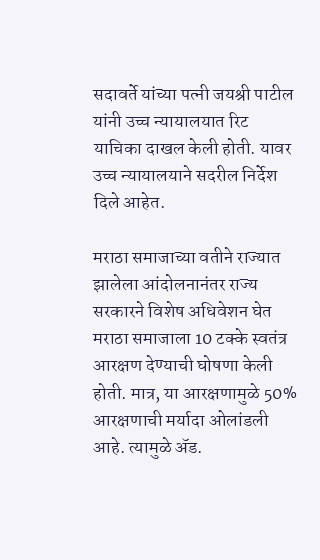सदावर्ते यांच्या पत्नी जयश्री पाटील यांनी उच्च न्यायालयात रिट याचिका दाखल केली होती. यावर उच्च न्यायालयाने सदरील निर्देश दिले आहेत.

मराठा समाजाच्या वतीने राज्यात झालेला आंदोलनानंतर राज्य सरकारने विशेष अधिवेशन घेत मराठा समाजाला 10 टक्के स्वतंत्र आरक्षण देण्याची घोषणा केली होती. मात्र, या आरक्षणामुळे 50% आरक्षणाची मर्यादा ओलांडली आहे. त्यामुळे ॲड.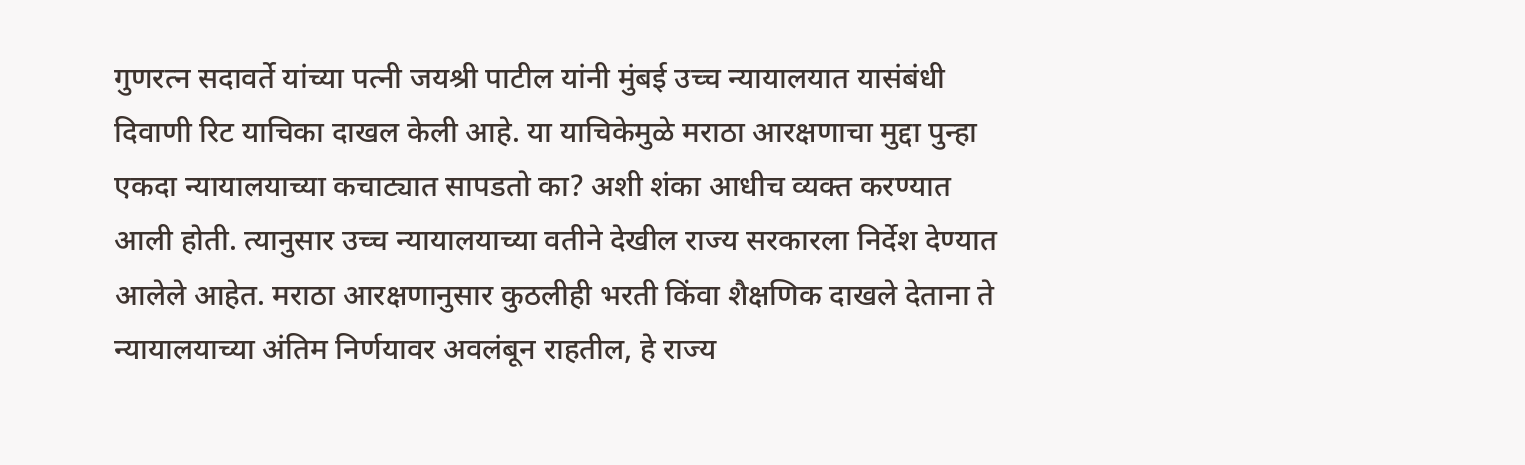गुणरत्न सदावर्ते यांच्या पत्नी जयश्री पाटील यांनी मुंबई उच्च न्यायालयात यासंबंधी दिवाणी रिट याचिका दाखल केली आहे. या याचिकेमुळे मराठा आरक्षणाचा मुद्दा पुन्हा एकदा न्यायालयाच्या कचाट्यात सापडतो का? अशी शंका आधीच व्यक्त करण्यात आली होती. त्यानुसार उच्च न्यायालयाच्या वतीने देखील राज्य सरकारला निर्देश देण्यात आलेले आहेत. मराठा आरक्षणानुसार कुठलीही भरती किंवा शैक्षणिक दाखले देताना ते न्यायालयाच्या अंतिम निर्णयावर अवलंबून राहतील, हे राज्य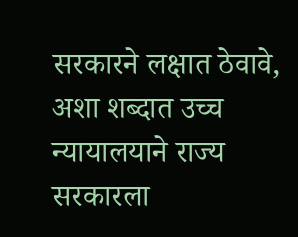सरकारने लक्षात ठेवावे, अशा शब्दात उच्च न्यायालयाने राज्य सरकारला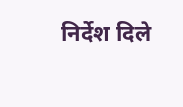निर्देश दिले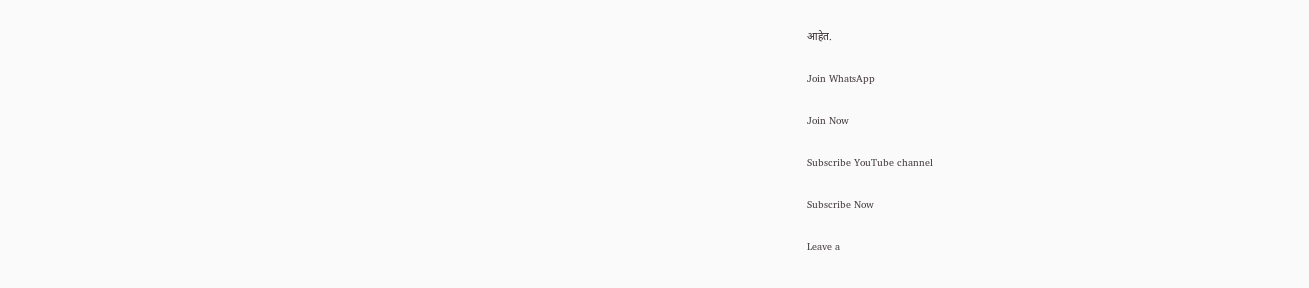आहेत.

Join WhatsApp

Join Now

Subscribe YouTube channel

Subscribe Now

Leave a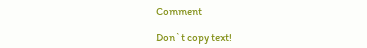Comment

Don`t copy text!